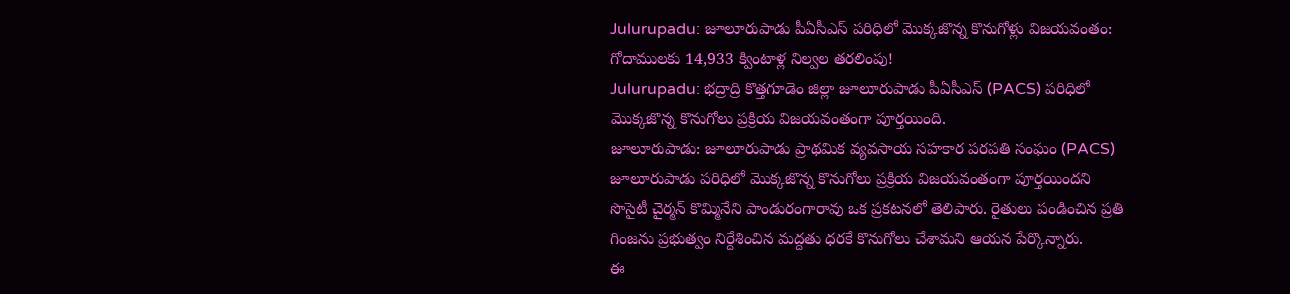Julurupadu: జూలూరుపాడు పీఏసీఎస్ పరిధిలో మొక్కజొన్న కొనుగోళ్లు విజయవంతం: గోదాములకు 14,933 క్వింటాళ్ల నిల్వల తరలింపు!
Julurupadu: భద్రాద్రి కొత్తగూడెం జిల్లా జూలూరుపాడు పీఏసీఎస్ (PACS) పరిధిలో మొక్కజొన్న కొనుగోలు ప్రక్రియ విజయవంతంగా పూర్తయింది.
జూలూరుపాడు: జూలూరుపాడు ప్రాథమిక వ్యవసాయ సహకార పరపతి సంఘం (PACS) జూలూరుపాడు పరిధిలో మొక్కజొన్న కొనుగోలు ప్రక్రియ విజయవంతంగా పూర్తయిందని సొసైటీ చైర్మన్ కొమ్మినేని పాండురంగారావు ఒక ప్రకటనలో తెలిపారు. రైతులు పండించిన ప్రతి గింజను ప్రభుత్వం నిర్దేశించిన మద్దతు ధరకే కొనుగోలు చేశామని ఆయన పేర్కొన్నారు.
ఈ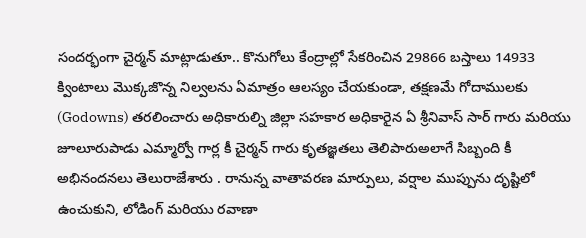సందర్భంగా చైర్మన్ మాట్లాడుతూ.. కొనుగోలు కేంద్రాల్లో సేకరించిన 29866 బస్తాలు 14933 క్వింటాలు మొక్కజొన్న నిల్వలను ఏమాత్రం ఆలస్యం చేయకుండా, తక్షణమే గోదాములకు (Godowns) తరలించారు అధికారుల్ని జిల్లా సహకార అధికారైన ఏ శ్రీనివాస్ సార్ గారు మరియు జూలూరుపాడు ఎమ్మార్వో గార్ల కీ చైర్మన్ గారు కృతజ్ఞతలు తెలిపారుఅలాగే సిబ్బంది కీ అభినందనలు తెలురాజేశారు . రానున్న వాతావరణ మార్పులు, వర్షాల ముప్పును దృష్టిలో ఉంచుకుని, లోడింగ్ మరియు రవాణా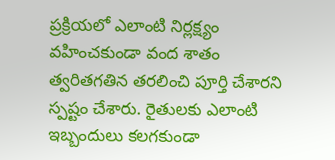ప్రక్రియలో ఎలాంటి నిర్లక్ష్యం వహించకుండా వంద శాతం త్వరితగతిన తరలించి పూర్తి చేశారని స్పష్టం చేశారు. రైతులకు ఎలాంటి ఇబ్బందులు కలగకుండా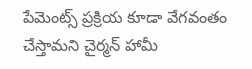పేమెంట్స్ ప్రక్రియ కూడా వేగవంతం చేస్తామని చైర్మన్ హామీ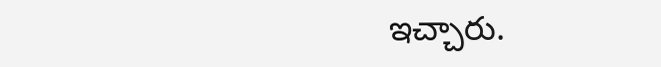ఇచ్చారు.